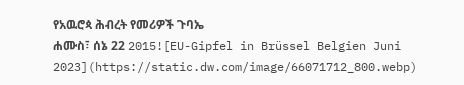የአዉሮጳ ሕብረት የመሪዎች ጉባኤ
ሐሙስ፣ ሰኔ 22 2015![EU-Gipfel in Brüssel Belgien Juni 2023](https://static.dw.com/image/66071712_800.webp)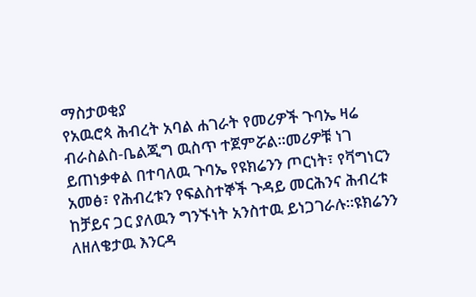ማስታወቂያ
የአዉሮጳ ሕብረት አባል ሐገራት የመሪዎች ጉባኤ ዛሬ ብራስልስ-ቤልጂግ ዉስጥ ተጀምሯል።መሪዎቹ ነገ ይጠነቃቀል በተባለዉ ጉባኤ የዩክሬንን ጦርነት፣ የቫግነርን አመፅ፣ የሕብረቱን የፍልስተኞች ጉዳይ መርሕንና ሕብረቱ ከቻይና ጋር ያለዉን ግንኙነት አንስተዉ ይነጋገራሉ።ዩክሬንን ለዘለቄታዉ እንርዳ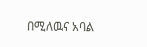በሚለዉና አባል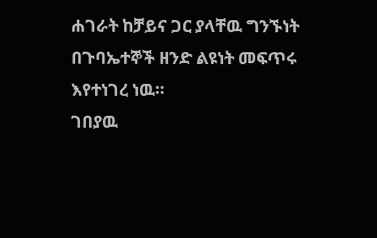ሐገራት ከቻይና ጋር ያላቸዉ ግንኙነት በጉባኤተኞች ዘንድ ልዩነት መፍጥሩ እየተነገረ ነዉ።
ገበያዉ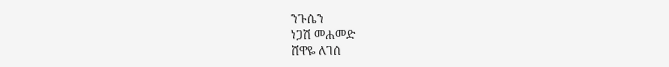ንጉሴን
ነጋሽ መሐመድ
ሸዋዬ ለገሰ